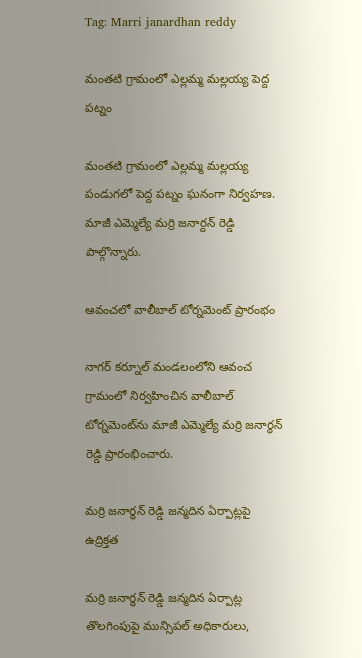Tag: Marri janardhan reddy

మంతటి గ్రామంలో ఎల్లమ్మ మల్లయ్య పెద్ద పట్నం

మంతటి గ్రామంలో ఎల్లమ్మ మల్లయ్య పండుగలో పెద్ద పట్నం ఘనంగా నిర్వహణ. మాజీ ఎమ్మెల్యే మర్రి జనార్దన్ రెడ్డి పాల్గొన్నారు.

ఆవంచలో వాలీబాల్ టోర్నమెంట్ ప్రారంభం

నాగర్ కర్నూల్ మండలంలోని ఆవంచ గ్రామంలో నిర్వహించిన వాలీబాల్ టోర్నమెంట్‌ను మాజీ ఎమ్మెల్యే మర్రి జనార్ధన్ రెడ్డి ప్రారంభించారు.

మర్రి జనార్ధన్ రెడ్డి జన్మదిన ఏర్పాట్లపై ఉద్రిక్తత

మర్రి జనార్ధన్ రెడ్డి జన్మదిన ఏర్పాట్ల తొలగింపుపై మున్సిపల్ అధికారులు,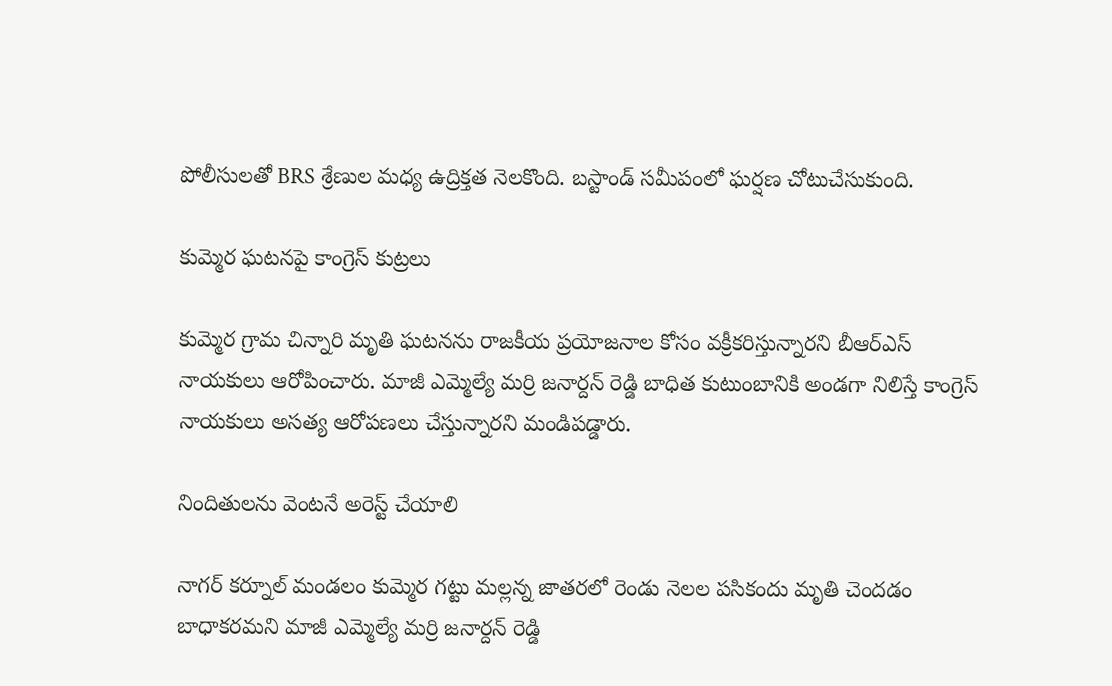పోలీసులతో BRS శ్రేణుల మధ్య ఉద్రిక్తత నెలకొంది. బస్టాండ్ సమీపంలో ఘర్షణ చోటుచేసుకుంది.

కుమ్మెర ఘటనపై కాంగ్రెస్ కుట్రలు

కుమ్మెర గ్రామ చిన్నారి మృతి ఘటనను రాజకీయ ప్రయోజనాల కోసం వక్రీకరిస్తున్నారని బీఆర్‌ఎస్ నాయకులు ఆరోపించారు. మాజీ ఎమ్మెల్యే మర్రి జనార్దన్ రెడ్డి బాధిత కుటుంబానికి అండగా నిలిస్తే కాంగ్రెస్ నాయకులు అసత్య ఆరోపణలు చేస్తున్నారని మండిపడ్డారు.

నిందితులను వెంటనే అరెస్ట్ చేయాలి

నాగర్ కర్నూల్ మండలం కుమ్మెర గట్టు మల్లన్న జాతరలో రెండు నెలల పసికందు మృతి చెందడం బాధాకరమని మాజీ ఎమ్మెల్యే మర్రి జనార్దన్ రెడ్డి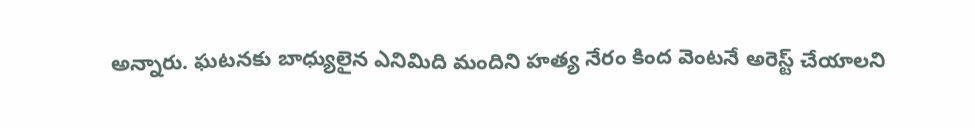అన్నారు. ఘటనకు బాధ్యులైన ఎనిమిది మందిని హత్య నేరం కింద వెంటనే అరెస్ట్ చేయాలని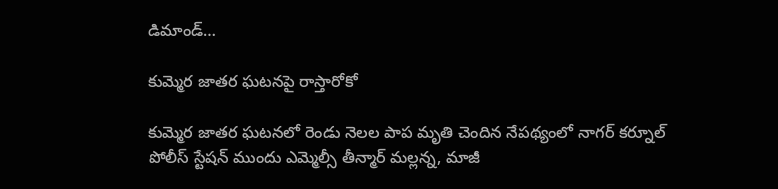డిమాండ్…

కుమ్మెర జాతర ఘటనపై రాస్తారోకో

కుమ్మెర జాతర ఘటనలో రెండు నెలల పాప మృతి చెందిన నేపథ్యంలో నాగర్ కర్నూల్ పోలీస్ స్టేషన్ ముందు ఎమ్మెల్సీ తీన్మార్ మల్లన్న, మాజీ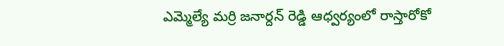ఎమ్మెల్యే మర్రి జనార్దన్ రెడ్డి ఆధ్వర్యంలో రాస్తారోకో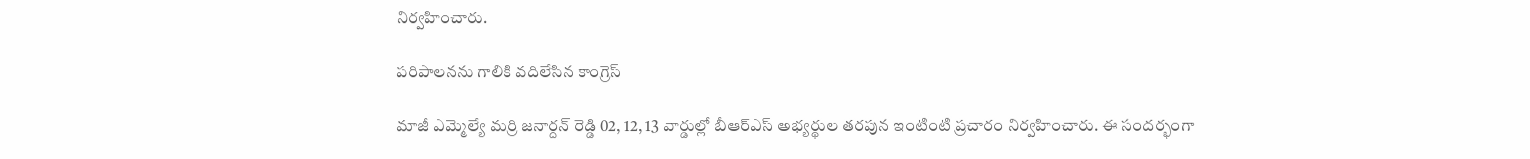నిర్వహించారు.

పరిపాలనను గాలికి వదిలేసిన కాంగ్రెస్

మాజీ ఎమ్మెల్యే మర్రి జనార్దన్ రెడ్డి 02, 12, 13 వార్డుల్లో బీఆర్‌ఎస్ అభ్యర్థుల తరపున ఇంటింటి ప్రచారం నిర్వహించారు. ఈ సందర్భంగా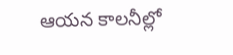ఆయన కాలనీల్లో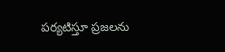పర్యటిస్తూ ప్రజలను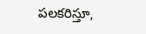పలకరిస్తూ,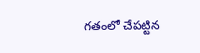గతంలో చేపట్టిన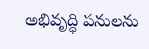అభివృద్ధి పనులను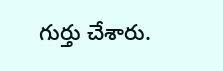గుర్తు చేశారు.